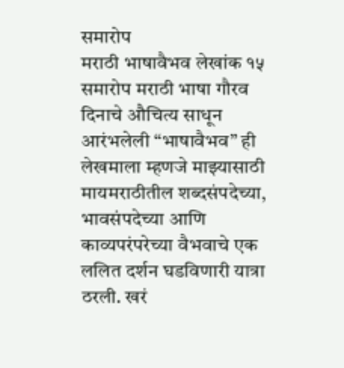समारोप
मराठी भाषावैभव लेखांक १५ समारोप मराठी भाषा गौरव दिनाचे औचित्य साधून आरंभलेली “भाषावैभव” ही लेखमाला म्हणजे माझ्यासाठी मायमराठीतील शब्दसंपदेच्या, भावसंपदेच्या आणि काव्यपरंपरेच्या वैभवाचे एक ललित दर्शन घडविणारी यात्रा ठरली. खरं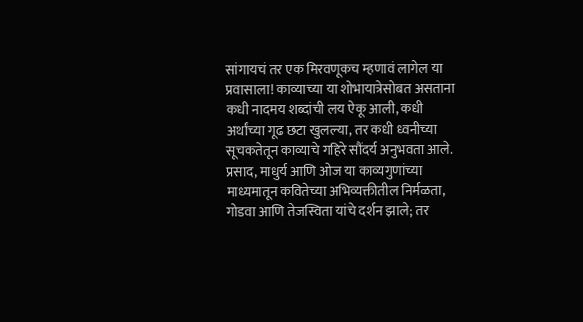सांगायचं तर एक मिरवणूकच म्हणावं लागेल या प्रवासाला! काव्याच्या या शोभायात्रेसोबत असताना कधी नादमय शब्दांची लय ऐकू आली, कधी अर्थांच्या गूढ छटा खुलल्या, तर कधी ध्वनीच्या सूचकतेतून काव्याचे गहिरे सौंदर्य अनुभवता आले. प्रसाद, माधुर्य आणि ओज या काव्यगुणांच्या माध्यमातून कवितेच्या अभिव्यक्तीतील निर्मळता, गोडवा आणि तेजस्विता यांचे दर्शन झाले; तर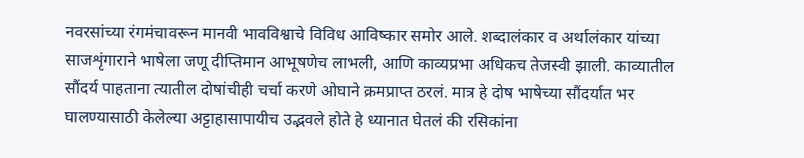नवरसांच्या रंगमंचावरून मानवी भावविश्वाचे विविध आविष्कार समोर आले. शब्दालंकार व अर्थालंकार यांच्या साजशृंगाराने भाषेला जणू दीप्तिमान आभूषणेच लाभली, आणि काव्यप्रभा अधिकच तेजस्वी झाली. काव्यातील सौंदर्य पाहताना त्यातील दोषांचीही चर्चा करणे ओघाने क्रमप्राप्त ठरलं. मात्र हे दोष भाषेच्या सौंदर्यात भर घालण्यासाठी केलेल्या अट्टाहासापायीच उद्भवले होते हे ध्यानात घेतलं की रसिकांना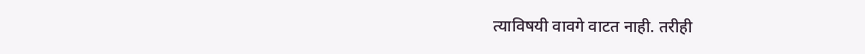त्याविषयी वावगे वाटत नाही. तरीही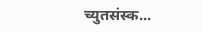च्युतसंस्क...